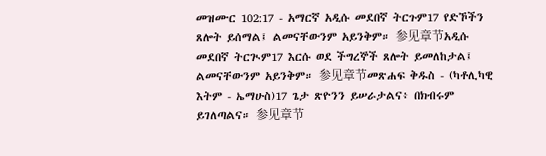መዝሙር 102:17 - አማርኛ አዲሱ መደበኛ ትርጉም17 የድኾችን ጸሎት ይሰማል፤ ልመናቸውንም አይንቅም። 参见章节አዲሱ መደበኛ ትርጒም17 እርሱ ወደ ችግረኞች ጸሎት ይመለከታል፤ ልመናቸውንም አይንቅም። 参见章节መጽሐፍ ቅዱስ - (ካቶሊካዊ እትም - ኤማሁስ)17 ጌታ ጽዮንን ይሠራታልና፥ በክብሩም ይገለጣልና። 参见章节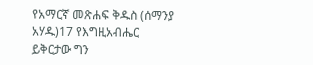የአማርኛ መጽሐፍ ቅዱስ (ሰማንያ አሃዱ)17 የእግዚአብሔር ይቅርታው ግን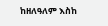ከዘለዓለም እስከ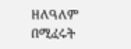ዘለዓለም በሚፈሩት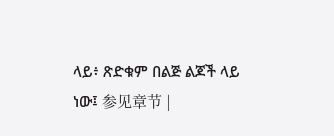ላይ፥ ጽድቁም በልጅ ልጆች ላይ ነው፤ 参见章节 |